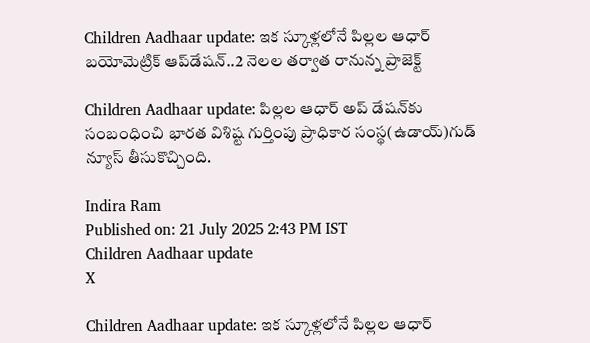Children Aadhaar update: ఇక స్కూళ్లలోనే పిల్లల ఆధార్ బయోమెట్రిక్ ఆప్‌డేషన్..2 నెలల తర్వాత రానున్న ప్రాజెక్ట్

Children Aadhaar update: పిల్లల ఆధార్ అప్ డేషన్‌కు సంబంధించి భారత విశిష్ట గుర్తింపు ప్రాధికార సంస్థ(ఉడాయ్)గుడ్ న్యూస్ తీసుకొచ్చింది.

Indira Ram
Published on: 21 July 2025 2:43 PM IST
Children Aadhaar update
X

Children Aadhaar update: ఇక స్కూళ్లలోనే పిల్లల ఆధార్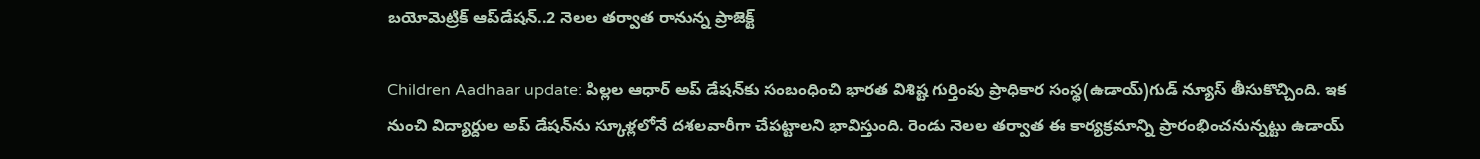బయోమెట్రిక్ ఆప్‌డేషన్..2 నెలల తర్వాత రానున్న ప్రాజెక్ట్

Children Aadhaar update: పిల్లల ఆధార్ అప్ డేషన్‌కు సంబంధించి భారత విశిష్ట గుర్తింపు ప్రాధికార సంస్థ(ఉడాయ్)గుడ్ న్యూస్ తీసుకొచ్చింది. ఇక నుంచి విద్యార్దుల అప్ డేషన్‌ను స్కూళ్లలోనే దశలవారీగా చేపట్టాలని భావిస్తుంది. రెండు నెలల తర్వాత ఈ కార్యక్రమాన్ని ప్రారంభించనున్నట్టు ఉడాయ్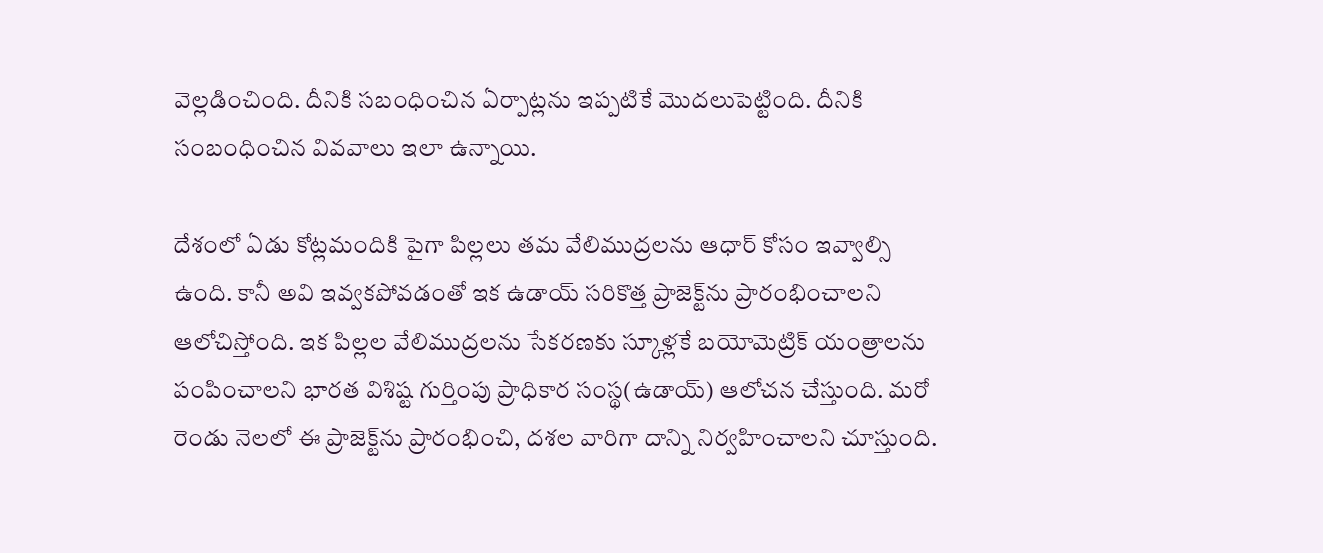వెల్లడించింది. దీనికి సబంధించిన ఏర్పాట్లను ఇప్పటికే మొదలుపెట్టింది. దీనికి సంబంధించిన వివవాలు ఇలా ఉన్నాయి.

దేశంలో ఏడు కోట్లమందికి పైగా పిల్లలు తమ వేలిముద్రలను ఆధార్ కోసం ఇవ్వాల్సి ఉంది. కానీ అవి ఇవ్వకపోవడంతో ఇక ఉడాయ్ సరికొత్త ప్రాజెక్ట్‌ను ప్రారంభించాలని ఆలోచిస్తోంది. ఇక పిల్లల వేలిముద్రలను సేకరణకు స్కూళ్లకే బయోమెట్రిక్ యంత్రాలను పంపించాలని భారత విశిష్ట గుర్తింపు ప్రాధికార సంస్థ(ఉడాయ్) ఆలోచన చేస్తుంది. మరో రెండు నెలలో ఈ ప్రాజెక్ట్‌ను ప్రారంభించి, దశల వారిగా దాన్ని నిర్వహించాలని చూస్తుంది.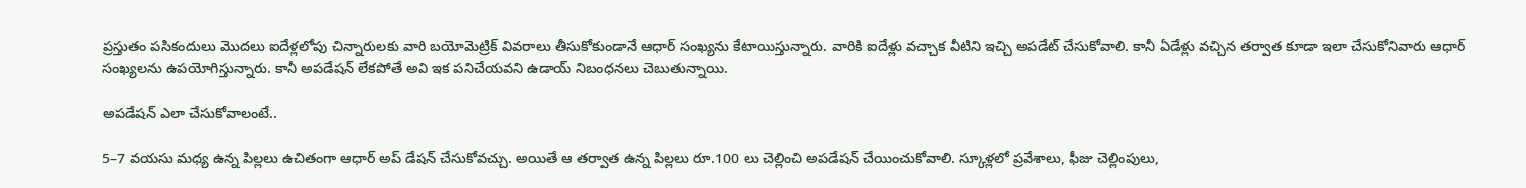ప్రస్తుతం పసికందులు మొదలు ఐదేళ్లలోపు చిన్నారులకు వారి బయోమెట్రిక్ వివరాలు తీసుకోకుండానే ఆధార్ సంఖ్యను కేటాయిస్తున్నారు. వారికి ఐదేళ్లు వచ్చాక వీటిని ఇచ్చి అపడేట్ చేసుకోవాలి. కానీ ఏడేళ్లు వచ్చిన తర్వాత కూడా ఇలా చేసుకోనివారు ఆధార్ సంఖ్యలను ఉపయోగిస్తున్నారు. కానీ అపడేషన్ లేకపోతే అవి ఇక పనిచేయవని ఉడాయ్ నిబంధనలు చెబుతున్నాయి.

అపడేషన్ ఎలా చేసుకోవాలంటే..

5–7 వయసు మధ్య ఉన్న పిల్లలు ఉచితంగా ఆధార్ అప్ డేషన్ చేసుకోవచ్చు. అయితే ఆ తర్వాత ఉన్న పిల్లలు రూ.100 లు చెల్లించి అపడేషన్ చేయించుకోవాలి. స్కూళ్లలో ప్రవేశాలు, ఫీజు చెల్లింపులు,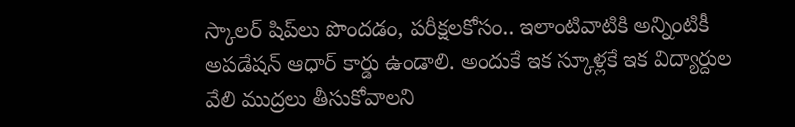స్కాలర్ షిప్‌లు పొందడం, పరీక్షలకోసం.. ఇలాంటివాటికి అన్నింటికీ అపడేషన్ ఆధార్ కార్డు ఉండాలి. అందుకే ఇక స్కూళ్లకే ఇక విద్యార్దుల వేలి ముద్రలు తీసుకోవాలని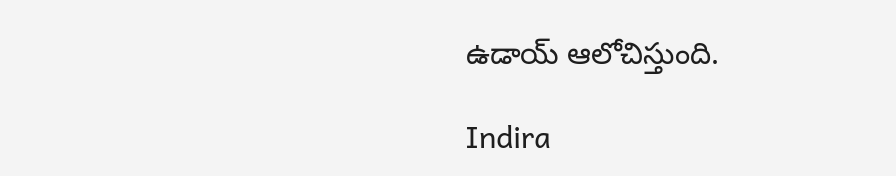ఉడాయ్ ఆలోచిస్తుంది.

Indira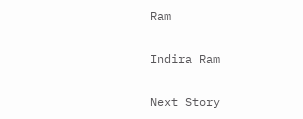Ram

Indira Ram

Next Story